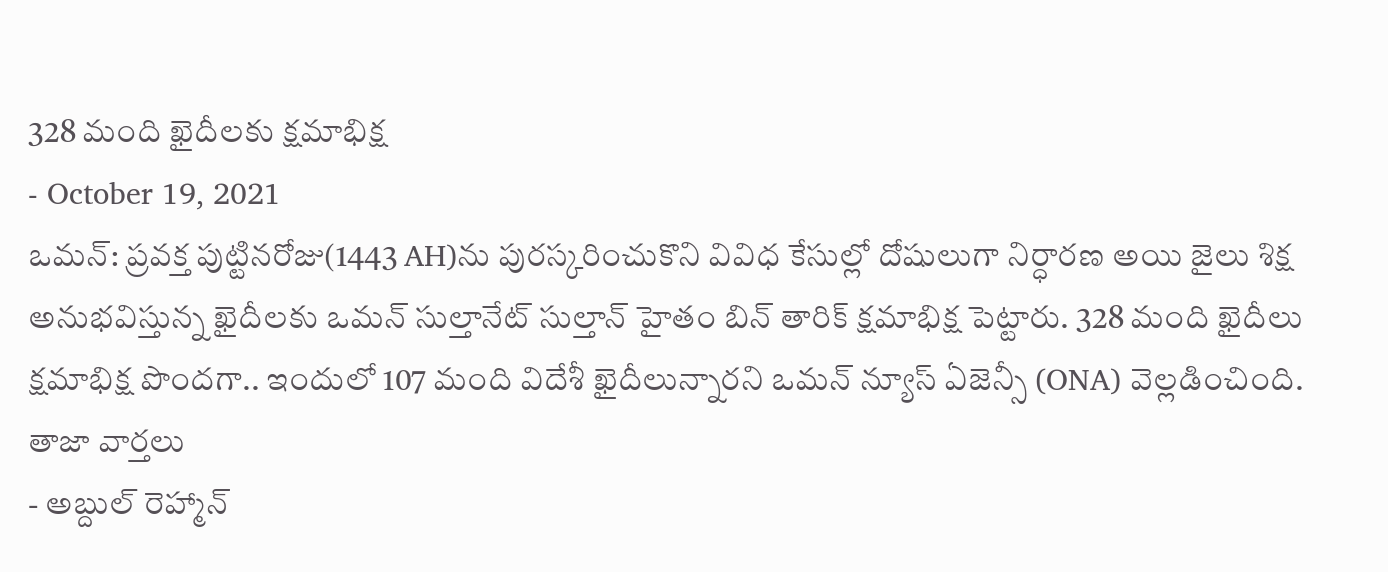328 మంది ఖైదీలకు క్షమాభిక్ష
- October 19, 2021
ఒమన్: ప్రవక్త పుట్టినరోజు(1443 AH)ను పురస్కరించుకొని వివిధ కేసుల్లో దోషులుగా నిర్ధారణ అయి జైలు శిక్ష అనుభవిస్తున్న ఖైదీలకు ఒమన్ సుల్తానేట్ సుల్తాన్ హైతం బిన్ తారిక్ క్షమాభిక్ష పెట్టారు. 328 మంది ఖైదీలు క్షమాభిక్ష పొందగా.. ఇందులో 107 మంది విదేశీ ఖైదీలున్నారని ఒమన్ న్యూస్ ఏజెన్సీ (ONA) వెల్లడించింది.
తాజా వార్తలు
- అబ్దుల్ రెహ్మాన్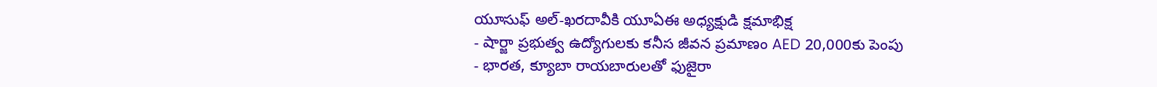యూసుఫ్ అల్-ఖరదావీకి యూఏఈ అధ్యక్షుడి క్షమాభిక్ష
- షార్జా ప్రభుత్వ ఉద్యోగులకు కనీస జీవన ప్రమాణం AED 20,000కు పెంపు
- భారత, క్యూబా రాయబారులతో ఫుజైరా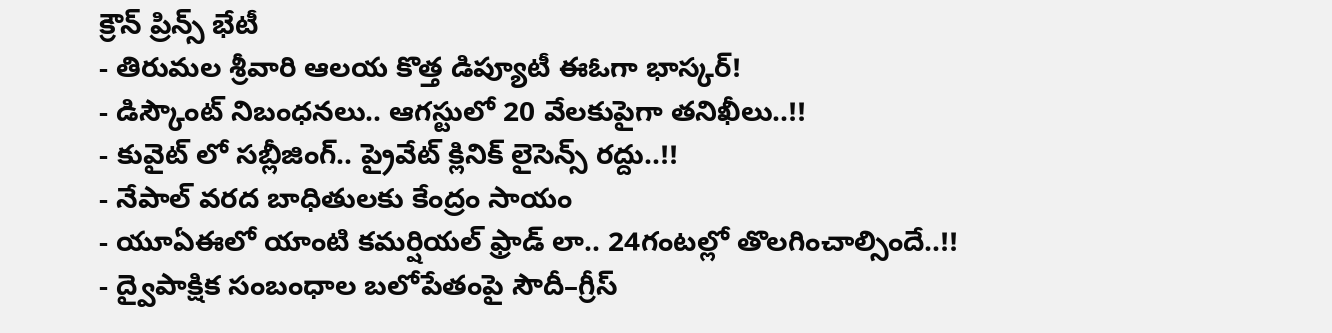క్రౌన్ ప్రిన్స్ భేటీ
- తిరుమల శ్రీవారి ఆలయ కొత్త డిప్యూటీ ఈఓగా భాస్కర్!
- డిస్కౌంట్ నిబంధనలు.. ఆగస్టులో 20 వేలకుపైగా తనిఖీలు..!!
- కువైట్ లో సబ్లీజింగ్.. ప్రైవేట్ క్లినిక్ లైసెన్స్ రద్దు..!!
- నేపాల్ వరద బాధితులకు కేంద్రం సాయం
- యూఏఈలో యాంటి కమర్షియల్ ఫ్రాడ్ లా.. 24గంటల్లో తొలగించాల్సిందే..!!
- ద్వైపాక్షిక సంబంధాల బలోపేతంపై సౌదీ–గ్రీస్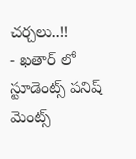చర్చలు..!!
- ఖతార్ లో స్టూడెంట్స్ పనిష్ మెంట్స్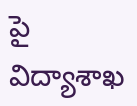పై విద్యాశాఖ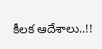కీలక ఆదేశాలు..!!